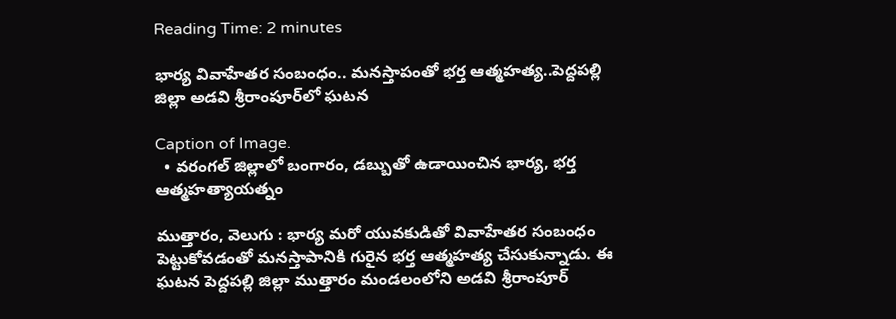Reading Time: 2 minutes

భార్య వివాహేతర సంబంధం.. మనస్తాపంతో భర్త ఆత్మహత్య..పెద్దపల్లి జిల్లా అడవి శ్రీరాంపూర్‌‌లో ఘటన

Caption of Image.
  • వరంగల్‌‌ జిల్లాలో బంగారం, డబ్బుతో ఉడాయించిన భార్య, భర్త ఆత్మహత్యాయత్నం

ముత్తారం, వెలుగు : భార్య మరో యువకుడితో వివాహేతర సంబంధం పెట్టుకోవడంతో మనస్తాపానికి గురైన భర్త ఆత్మహత్య చేసుకున్నాడు. ఈ ఘటన పెద్దపల్లి జిల్లా ముత్తారం మండలంలోని అడవి శ్రీరాంపూర్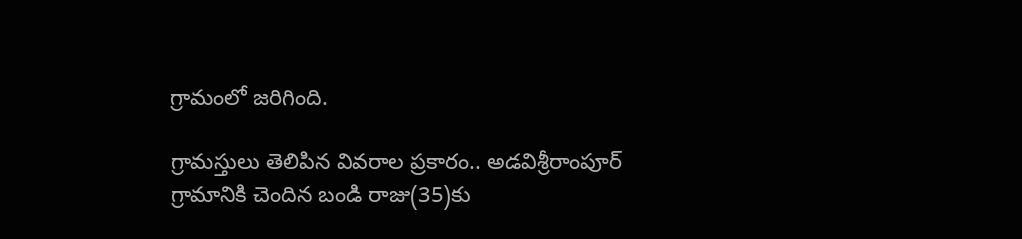గ్రామంలో జరిగింది.

గ్రామస్తులు తెలిపిన వివరాల ప్రకారం.. అడవిశ్రీరాంపూర్ గ్రామానికి చెందిన బండి రాజు(35)కు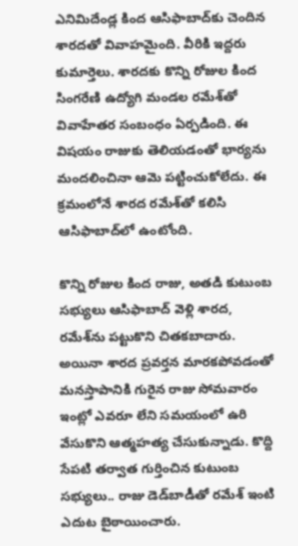ఎనిమిదేండ్ల కింద ఆసిఫాబాద్‌‌కు చెందిన శారదతో వివాహమైంది. వీరికి ఇద్దరు కుమార్తెలు. శారదకు కొన్ని రోజుల కింద సింగరేణి ఉద్యోగి మండల రమేశ్‌‌తో వివాహేతర సంబంధం ఏర్పడింది. ఈ విషయం రాజుకు తెలియడంతో భార్యను మందలించినా ఆమె పట్టించుకోలేదు. ఈ క్రమంలోనే శారద రమేశ్‌‌తో కలిసి ఆసిఫాబాద్‌‌లో ఉంటోంది.

కొన్ని రోజుల కింద రాజు, అతడి కుటుంబ సభ్యులు ఆసిఫాబాద్‌‌ వెళ్లి శారద, రమేశ్‌‌ను పట్టుకొని చితకబాదారు. అయినా శారద ప్రవర్తన మారకపోవడంతో మనస్తాపానికి గురైన రాజు సోమవారం ఇంట్లో ఎవరూ లేని సమయంలో ఉరి వేసుకొని ఆత్మహత్య చేసుకున్నాడు. కొద్ది సేపటి తర్వాత గుర్తించిన కుటుంబ సభ్యులు.. రాజు డెడ్‌‌బాడీతో రమేశ్‌‌ ఇంటి ఎదుట బైఠాయించారు.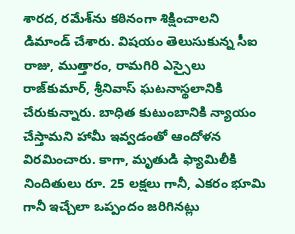శారద, రమేశ్‌‌ను కఠినంగా శిక్షించాలని డిమాండ్‌‌ చేశారు. విషయం తెలుసుకున్న సీఐ రాజు, ముత్తారం, రామగిరి ఎస్సైలు రాజ్‌‌కుమార్‌‌, శ్రీనివాస్‌‌ ఘటనాస్థలానికి చేరుకున్నారు. బాధిత కుటుంబానికి న్యాయం చేస్తామని హామీ ఇవ్వడంతో ఆందోళన విరమించారు. కాగా, మృతుడి ఫ్యామిలీకి నిందితులు రూ. 25 లక్షలు గానీ, ఎకరం భూమి గానీ ఇచ్చేలా ఒప్పందం జరిగినట్లు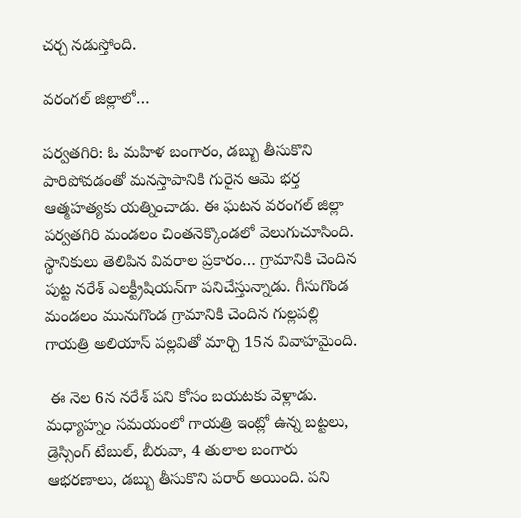చర్చ నడుస్తోంది.

వరంగల్‌‌ జిల్లాలో…

పర్వతగిరి: ఓ మహిళ బంగారం, డబ్బు తీసుకొని పారిపోవడంతో మనస్తాపానికి గురైన ఆమె భర్త ఆత్మహత్యకు యత్నించాడు. ఈ ఘటన వరంగల్‌‌ జిల్లా పర్వతగిరి మండలం చింతనెక్కొండలో వెలుగుచూసింది. స్థానికులు తెలిపిన వివరాల ప్రకారం… గ్రామానికి చెందిన పుట్ట నరేశ్‌‌ ఎలక్ట్రీషియన్‌‌గా పనిచేస్తున్నాడు. గీసుగొండ మండలం మునుగొండ గ్రామానికి చెందిన గుల్లపల్లి గాయత్రి అలియాస్‌‌ పల్లవితో మార్చి 15న వివాహమైంది.

 ఈ నెల 6న నరేశ్‌‌ పని కోసం బయటకు వెళ్లాడు. మధ్యాహ్నం సమయంలో గాయత్రి ఇంట్లో ఉన్న బట్టలు, డ్రెస్సింగ్‌‌ టేబుల్‌‌, బీరువా, 4 తులాల బంగారు ఆభరణాలు, డబ్బు తీసుకొని పరార్‌‌ అయింది. పని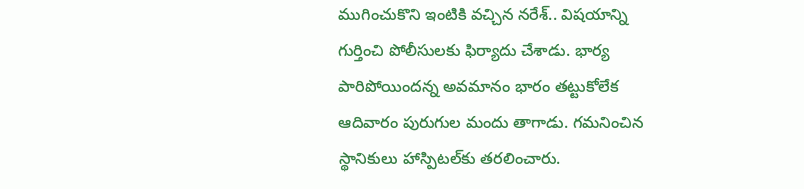ముగించుకొని ఇంటికి వచ్చిన నరేశ్‌‌.. విషయాన్ని గుర్తించి పోలీసులకు ఫిర్యాదు చేశాడు. భార్య పారిపోయిందన్న అవమానం భారం తట్టుకోలేక ఆదివారం పురుగుల మందు తాగాడు. గమనించిన స్థానికులు హాస్పిటల్‌‌కు తరలించారు.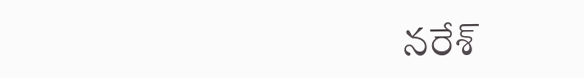నరేశ్‌‌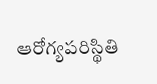ఆరోగ్యపరిస్థితి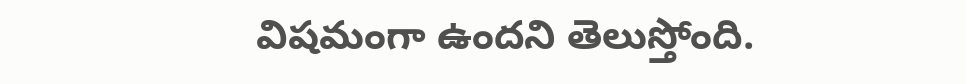విషమంగా ఉందని తెలుస్తోంది.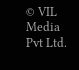© VIL Media Pvt Ltd.